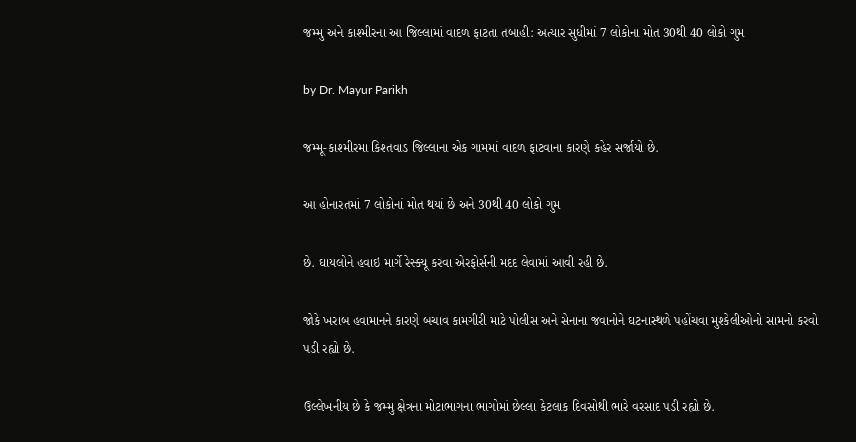જમ્મુ અને કાશ્મીરના આ જિલ્લામાં વાદળ ફાટતા તબાહી: અત્યાર સુધીમાં 7 લોકોના મોત 30થી 40 લોકો ગુમ

by Dr. Mayur Parikh

જમ્મૂ-કાશ્મીરમા કિશ્તવાડ જિલ્લાના એક ગામમાં વાદળ ફાટવાના કારણે કહેર સર્જાયો છે.

આ હોનારતમાં 7 લોકોનાં મોત થયાં છે અને 30થી 40 લોકો ગુમ

છે. ઘાયલોને હવાઇ માર્ગે રેસ્ક્યૂ કરવા એરફોર્સની મદદ લેવામાં આવી રહી છે.

જોકે ખરાબ હવામાનને કારણે બચાવ કામગીરી માટે પોલીસ અને સેનાના જવાનોને ઘટનાસ્થળે પહોંચવા મુશ્કેલીઓનો સામનો કરવો પડી રહ્યો છે.

ઉલ્લેખનીય છે કે જમ્મુ ક્ષેત્રના મોટાભાગના ભાગોમાં છેલ્લા કેટલાક દિવસોથી ભારે વરસાદ પડી રહ્યો છે.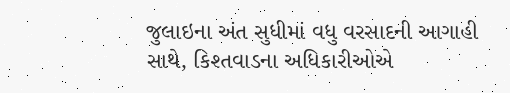જુલાઇના અંત સુધીમાં વધુ વરસાદની આગાહી સાથે, કિશ્તવાડના અધિકારીઓએ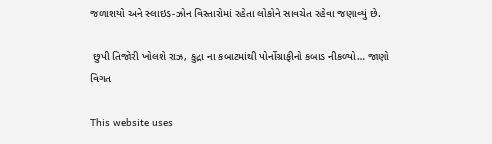જળાશયો અને સ્લાઇડ-ઝોન વિસ્તારોમાં રહેતા લોકોને સાવચેત રહેવા જણાવ્યું છે.

 છુપી તિજોરી ખોલશે રાઝ, કુદ્રા ના કબાટમાંથી પોર્નોગ્રાફીનો કબાડ નીકળ્યો… જાણો વિગત

This website uses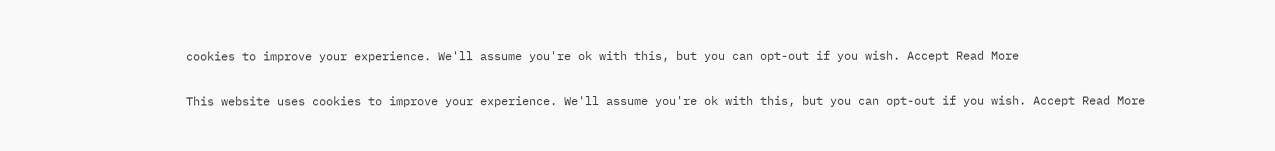cookies to improve your experience. We'll assume you're ok with this, but you can opt-out if you wish. Accept Read More

This website uses cookies to improve your experience. We'll assume you're ok with this, but you can opt-out if you wish. Accept Read More